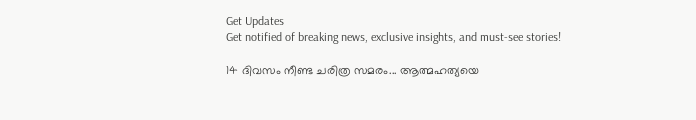Get Updates
Get notified of breaking news, exclusive insights, and must-see stories!

14 ദിവസം നീണ്ട ചരിത്ര സമരം... ആത്മഹത്യയെ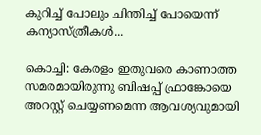കുറിച്ച് പോലും ചിന്തിച്ച് പോയെന്ന് കന്യാസ്ത്രീകൾ...

കൊച്ചി: കേരളം ഇതുവരെ കാണാത്ത സമരമായിരുന്നു ബിഷപ്പ് ഫ്രാങ്കോയെ അറസ്റ്റ് ചെയ്യണമെന്ന ആവശ്യവുമായി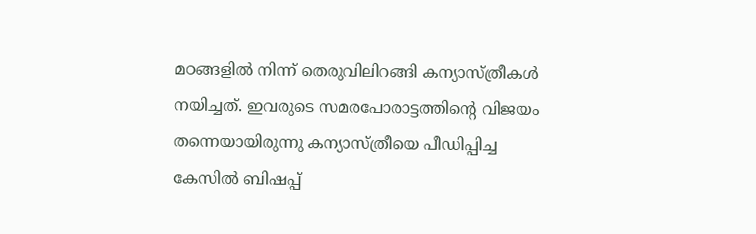മഠങ്ങളിൽ നിന്ന് തെരുവിലിറങ്ങി കന്യാസ്ത്രീകൾ നയിച്ചത്. ഇവരുടെ സമരപോരാട്ടത്തിന്റെ വിജയം തന്നെയായിരുന്നു കന്യാസ്ത്രീയെ പീഡിപ്പിച്ച കേസിൽ ബിഷപ്പ്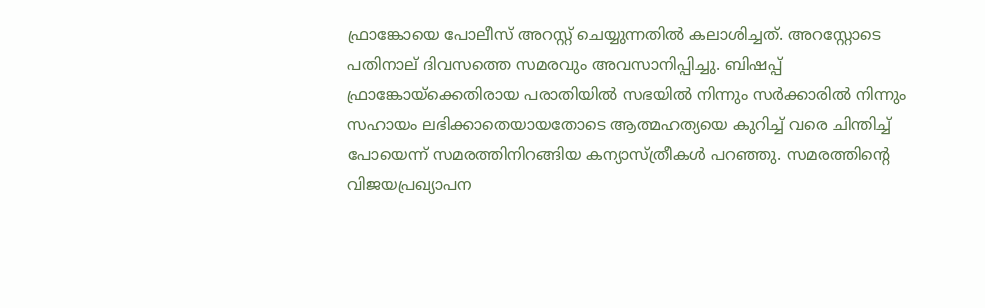ഫ്രാങ്കോയെ പോലീസ് അറസ്റ്റ് ചെയ്യുന്നതിൽ കലാശിച്ചത്. അറസ്റ്റോടെ പതിനാല് ദിവസത്തെ സമരവും അവസാനിപ്പിച്ചു. ബിഷപ്പ് ഫ്രാങ്കോയ്ക്കെതിരായ പരാതിയില്‍ സഭയില്‍ നിന്നും സര്‍ക്കാരില്‍ നിന്നും സഹായം ലഭിക്കാതെയായതോടെ ആത്മഹത്യയെ കുറിച്ച് വരെ ചിന്തിച്ച് പോയെന്ന് സമരത്തിനിറങ്ങിയ കന്യാസ്ത്രീകൾ പറഞ്ഞു. സമരത്തിന്റെ വിജയപ്രഖ്യാപന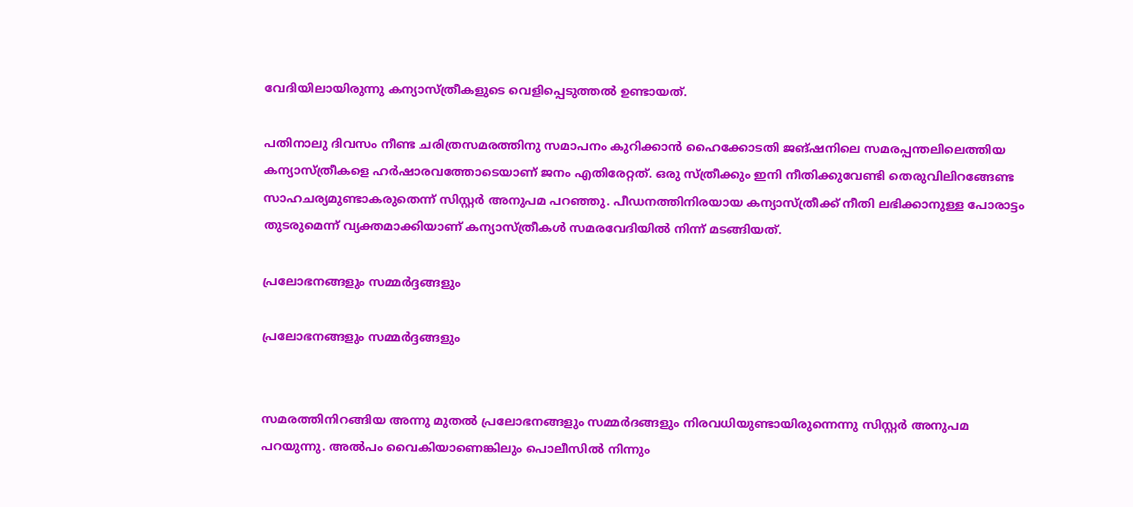വേദിയിലായിരുന്നു കന്യാസ്ത്രീകളുടെ വെളിപ്പെടുത്തൽ ഉണ്ടായത്.

പതിനാലു ദിവസം നീണ്ട ചരിത്രസമരത്തിനു സമാപനം കുറിക്കാന്‍ ഹൈക്കോടതി ജങ്ഷനിലെ സമരപ്പന്തലിലെത്തിയ കന്യാസ്ത്രീകളെ ഹർഷാരവത്തോടെയാണ് ജനം എതിരേറ്റത്. ഒരു സ്ത്രീക്കും ഇനി നീതിക്കുവേണ്ടി തെരുവിലിറങ്ങേണ്ട സാഹചര്യമുണ്ടാകരുതെന്ന് സിസ്റ്റര്‍ അനുപമ പറഞ്ഞു. പീഡനത്തിനിരയായ കന്യാസ്ത്രീക്ക് നീതി ലഭിക്കാനുള്ള പോരാട്ടം തുടരുമെന്ന് വ്യക്തമാക്കിയാണ് കന്യാസ്ത്രീകൾ സമരവേദിയിൽ നിന്ന് മടങ്ങിയത്.

പ്രലോഭനങ്ങളും സമ്മർദ്ദങ്ങളും

പ്രലോഭനങ്ങളും സമ്മർദ്ദങ്ങളും


സമരത്തിനിറങ്ങിയ അന്നു മുതൽ പ്രലോഭനങ്ങളും സമ്മർദങ്ങളും നിരവധിയുണ്ടായിരുന്നെന്നു സിസ്റ്റർ അനുപമ പറയുന്നു. അൽപം വൈകിയാണെങ്കിലും പൊലീസിൽ നിന്നും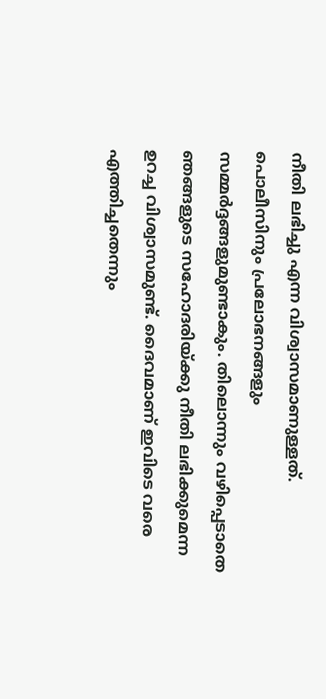നീതി ലഭിച്ചു എന്ന വിശ്വാസമാണുള്ളത്. പൊലീസിനും പ്രലോഭനങ്ങളും സമ്മർദ്ദങ്ങളുമുണ്ടാകും. തിലൊന്നും വഴിപ്പെടാതെ ഞങ്ങളുടെ സഹോദരിയ്ക്കു നീതി ലഭിക്കുമെന്ന ഉറച്ച വിശ്വാസമുണ്ട്. ദൈവമാണ് ഇവിടെ വരെ എത്തിച്ചതെന്നും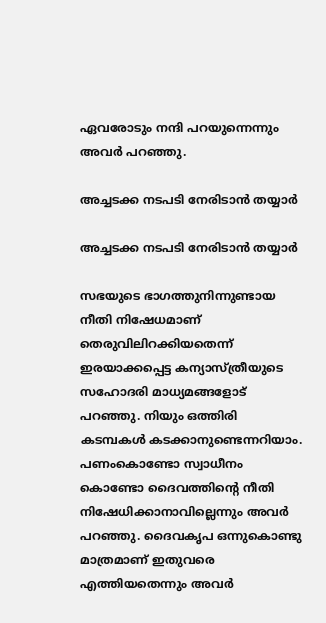ഏവരോടും നന്ദി പറയുന്നെന്നും അവർ പറഞ്ഞു.

അച്ചടക്ക നടപടി നേരിടാൻ തയ്യാർ

അച്ചടക്ക നടപടി നേരിടാൻ തയ്യാർ

സഭയുടെ ഭാഗത്തുനിന്നുണ്ടായ നീതി നിഷേധമാണ് തെരുവിലിറക്കിയതെന്ന് ഇരയാക്കപ്പെട്ട കന്യാസ്ത്രീയുടെ സഹോദരി മാധ്യമങ്ങളോട് പറഞ്ഞു. നിയും ഒത്തിരി കടമ്പകൾ കടക്കാനുണ്ടെന്നറിയാം. പണംകൊണ്ടോ സ്വാധീനം കൊണ്ടോ ദൈവത്തിന്റെ നീതി നിഷേധിക്കാനാവില്ലെന്നും അവർ പറഞ്ഞു. ദൈവകൃപ ഒന്നുകൊണ്ടു മാത്രമാണ് ഇതുവരെ എത്തിയതെന്നും അവർ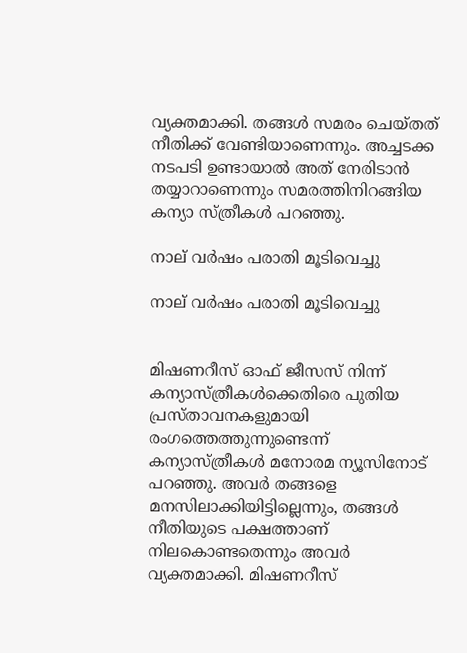വ്യക്തമാക്കി. തങ്ങൾ സമരം ചെയ്തത് നീതിക്ക് വേണ്ടിയാണെന്നും. അച്ചടക്ക നടപടി ഉണ്ടായാൽ അത് നേരിടാൻ തയ്യാറാണെന്നും സമരത്തിനിറങ്ങിയ കന്യാ സ്ത്രീകൾ പറഞ്ഞു.

നാല് വർഷം പരാതി മൂടിവെച്ചു

നാല് വർഷം പരാതി മൂടിവെച്ചു


മിഷണറീസ് ഓഫ് ജീസസ് നിന്ന് കന്യാസ്ത്രീകൾക്കെതിരെ പുതിയ പ്രസ്താവനകളുമായി രംഗത്തെത്തുന്നുണ്ടെന്ന് കന്യാസ്ത്രീകൾ മനോരമ ന്യൂസിനോട് പറഞ്ഞു. അവർ തങ്ങളെ മനസിലാക്കിയിട്ടില്ലെന്നും, തങ്ങൾ നീതിയുടെ പക്ഷത്താണ് നിലകൊണ്ടതെന്നും അവർ വ്യക്തമാക്കി. മിഷണറീസ്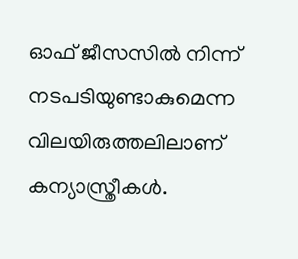ഓഫ് ജീസസിൽ നിന്ന് നടപടിയുണ്ടാകുമെന്ന വിലയിരുത്തലിലാണ് കന്യാസ്ത്രീകൾ.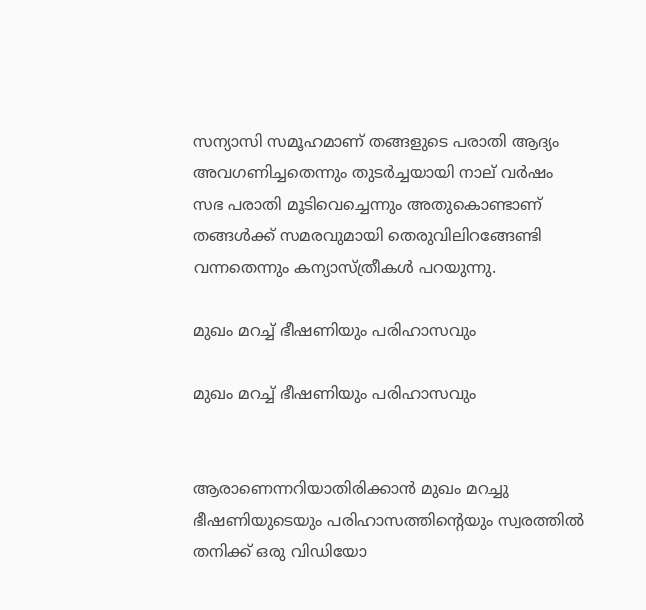സന്യാസി സമൂഹമാണ് തങ്ങളുടെ പരാതി ആദ്യം അവഗണിച്ചതെന്നും തുടർച്ചയായി നാല് വർഷം സഭ പരാതി മൂടിവെച്ചെന്നും അതുകൊണ്ടാണ് തങ്ങൾക്ക് സമരവുമായി തെരുവിലിറങ്ങേണ്ടി വന്നതെന്നും കന്യാസ്ത്രീകൾ പറയുന്നു.

മുഖം മറച്ച് ഭീഷണിയും പരിഹാസവും

മുഖം മറച്ച് ഭീഷണിയും പരിഹാസവും


ആരാണെന്നറിയാതിരിക്കാൻ മുഖം മറച്ചു ഭീഷണിയുടെയും പരിഹാസത്തിന്റെയും സ്വരത്തിൽ തനിക്ക് ഒരു വിഡിയോ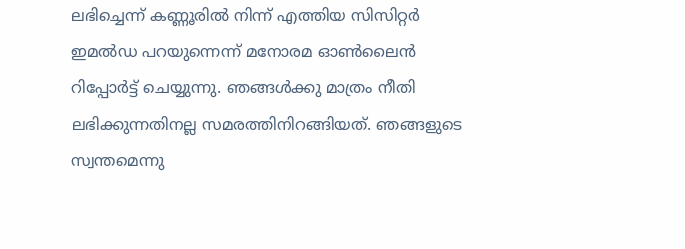ലഭിച്ചെന്ന് കണ്ണൂരിൽ നിന്ന് എത്തിയ സിസിറ്റർ ഇമൽഡ പറയുന്നെന്ന് മനോരമ ഓൺലൈൻ റിപ്പോർട്ട് ചെയ്യുന്നു. ഞങ്ങൾക്കു മാത്രം നീതി ലഭിക്കുന്നതിനല്ല സമരത്തിനിറങ്ങിയത്. ഞങ്ങളുടെ സ്വന്തമെന്നു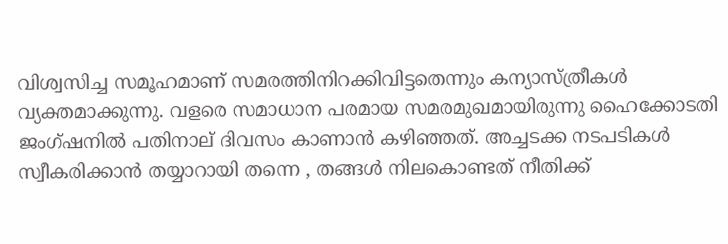വിശ്വസിച്ച സമൂഹമാണ് സമരത്തിനിറക്കിവിട്ടതെന്നും കന്യാസ്ത്രീകൾ വ്യക്തമാക്കുന്നു. വളരെ സമാധാന പരമായ സമരമുഖമായിരുന്നു ഹൈക്കോടതി ജംഗ്ഷനിൽ പതിനാല് ദിവസം കാണാൻ കഴിഞ്ഞത്. അച്ചടക്ക നടപടികൾ സ്വീകരിക്കാൻ തയ്യാറായി തന്നെ , തങ്ങൾ നിലകൊണ്ടത് നീതിക്ക്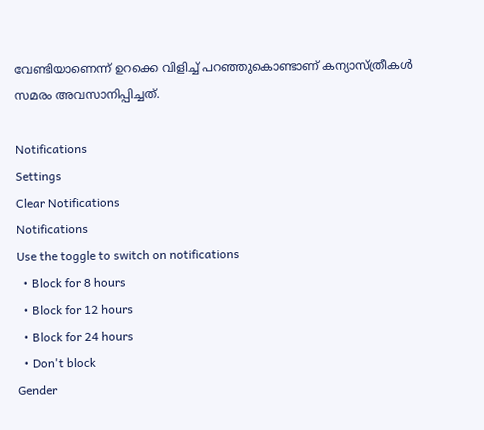വേണ്ടിയാണെന്ന് ഉറക്കെ വിളിച്ച് പറഞ്ഞുകൊണ്ടാണ് കന്യാസ്ത്രീകൾ സമരം അവസാനിപ്പിച്ചത്.

Notifications
Settings
Clear Notifications
Notifications
Use the toggle to switch on notifications
  • Block for 8 hours
  • Block for 12 hours
  • Block for 24 hours
  • Don't block
Gender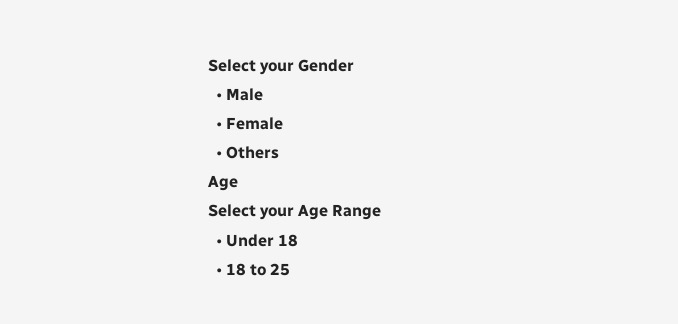Select your Gender
  • Male
  • Female
  • Others
Age
Select your Age Range
  • Under 18
  • 18 to 25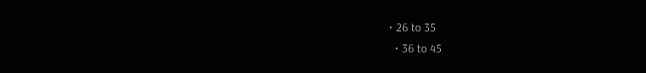• 26 to 35
  • 36 to 45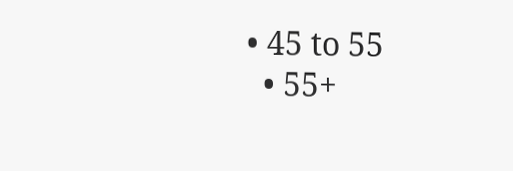• 45 to 55
  • 55+